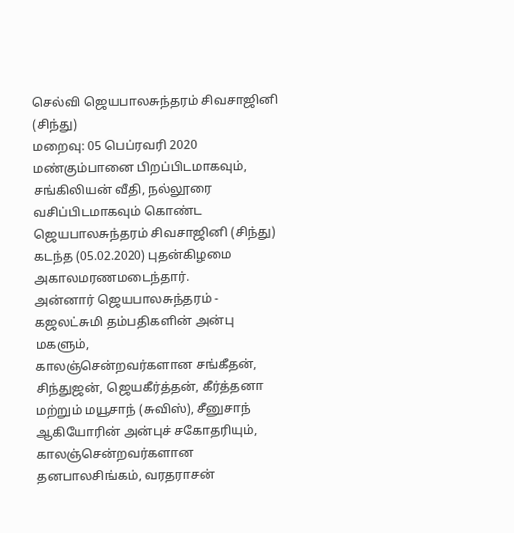செல்வி ஜெயபாலசுந்தரம் சிவசாஜினி (சிந்து)
மறைவு: 05 பெப்ரவரி 2020
மண்கும்பானை பிறப்பிடமாகவும், சங்கிலியன் வீதி, நல்லூரை வசிப்பிடமாகவும் கொண்ட ஜெயபாலசுந்தரம் சிவசாஜினி (சிந்து) கடந்த (05.02.2020) புதன்கிழமை அகாலமரணமடைந்தார்.
அன்னார் ஜெயபாலசுந்தரம் - கஜலட்சுமி தம்பதிகளின் அன்பு மகளும்,
காலஞ்சென்றவர்களான சங்கீதன், சிந்துஜன், ஜெயகீர்த்தன், கீர்த்தனா மற்றும் மயூசாந் (சுவிஸ்), சீனுசாந் ஆகியோரின் அன்புச் சகோதரியும்,
காலஞ்சென்றவர்களான தனபாலசிங்கம், வரதராசன்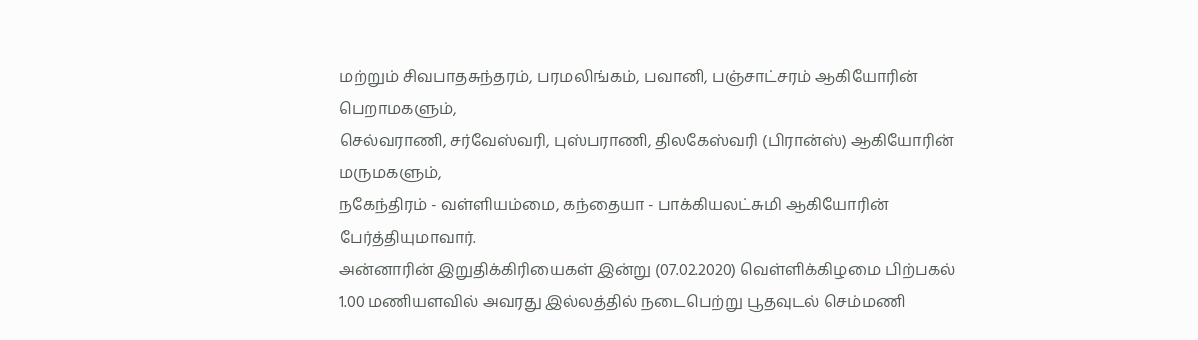மற்றும் சிவபாதசுந்தரம், பரமலிங்கம், பவானி, பஞ்சாட்சரம் ஆகியோரின் பெறாமகளும்,
செல்வராணி, சர்வேஸ்வரி, புஸ்பராணி, திலகேஸ்வரி (பிரான்ஸ்) ஆகியோரின் மருமகளும்,
நகேந்திரம் - வள்ளியம்மை, கந்தையா - பாக்கியலட்சுமி ஆகியோரின் பேர்த்தியுமாவார்.
அன்னாரின் இறுதிக்கிரியைகள் இன்று (07.02.2020) வெள்ளிக்கிழமை பிற்பகல் 1.00 மணியளவில் அவரது இல்லத்தில் நடைபெற்று பூதவுடல் செம்மணி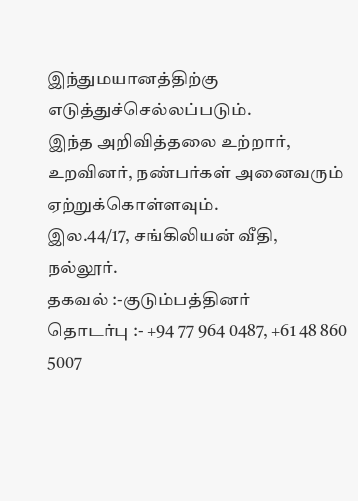இந்துமயானத்திற்கு எடுத்துச்செல்லப்படும்.
இந்த அறிவித்தலை உற்றார், உறவினர், நண்பர்கள் அனைவரும் ஏற்றுக்கொள்ளவும்.
இல.44/17, சங்கிலியன் வீதி,
நல்லூர்.
தகவல் :-குடும்பத்தினர்
தொடர்பு :- +94 77 964 0487, +61 48 860 5007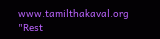www.tamilthakaval.org
"Rest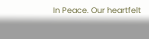In Peace. Our heartfelt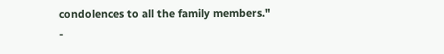condolences to all the family members."
-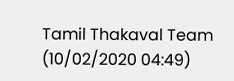Tamil Thakaval Team (10/02/2020 04:49)